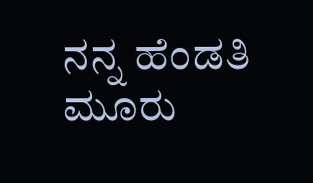ನನ್ನ ಹೆಂಡತಿ ಮೂರು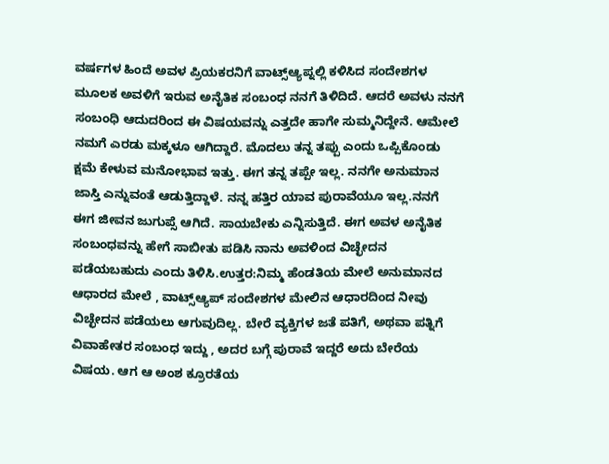ವರ್ಷಗಳ ಹಿಂದೆ ಅವಳ ಪ್ರಿಯಕರನಿಗೆ ವಾಟ್ಸ್ಆ್ಯಪ್ನಲ್ಲಿ ಕಳಿಸಿದ ಸಂದೇಶಗಳ ಮೂಲಕ ಅವಳಿಗೆ ಇರುವ ಅನೈತಿಕ ಸಂಬಂಧ ನನಗೆ ತಿಳಿದಿದೆ. ಆದರೆ ಅವಳು ನನಗೆ ಸಂಬಂಧಿ ಆದುದರಿಂದ ಈ ವಿಷಯವನ್ನು ಎತ್ತದೇ ಹಾಗೇ ಸುಮ್ಮನಿದ್ದೇನೆ. ಆಮೇಲೆ ನಮಗೆ ಎರಡು ಮಕ್ಕಳೂ ಆಗಿದ್ದಾರೆ. ಮೊದಲು ತನ್ನ ತಪ್ಪು ಎಂದು ಒಪ್ಪಿಕೊಂಡು ಕ್ಷಮೆ ಕೇಳುವ ಮನೋಭಾವ ಇತ್ತು. ಈಗ ತನ್ನ ತಪ್ಪೇ ಇಲ್ಲ. ನನಗೇ ಅನುಮಾನ ಜಾಸ್ತಿ ಎನ್ನುವಂತೆ ಆಡುತ್ತಿದ್ದಾಳೆ. ನನ್ನ ಹತ್ತಿರ ಯಾವ ಪುರಾವೆಯೂ ಇಲ್ಲ.ನನಗೆ ಈಗ ಜೀವನ ಜುಗುಪ್ಸೆ ಆಗಿದೆ. ಸಾಯಬೇಕು ಎನ್ನಿಸುತ್ತಿದೆ. ಈಗ ಅವಳ ಅನೈತಿಕ ಸಂಬಂಧವನ್ನು ಹೇಗೆ ಸಾಬೀತು ಪಡಿಸಿ ನಾನು ಅವಳಿಂದ ವಿಚ್ಛೇದನ ಪಡೆಯಬಹುದು ಎಂದು ತಿಳಿಸಿ.ಉತ್ತರ:ನಿಮ್ಮ ಹೆಂಡತಿಯ ಮೇಲೆ ಅನುಮಾನದ ಆಧಾರದ ಮೇಲೆ , ವಾಟ್ಸ್ಆ್ಯಪ್‌ ಸಂದೇಶಗಳ ಮೇಲಿನ ಆಧಾರದಿಂದ ನೀವು ವಿಚ್ಛೇದನ ಪಡೆಯಲು ಆಗುವುದಿಲ್ಲ. ಬೇರೆ ವ್ಯಕ್ತಿಗಳ ಜತೆ ಪತಿಗೆ, ಅಥವಾ ಪತ್ನಿಗೆ ವಿವಾಹೇತರ ಸಂಬಂಧ ಇದ್ದು , ಅದರ ಬಗ್ಗೆ ಪುರಾವೆ ಇದ್ದರೆ ಅದು ಬೇರೆಯ ವಿಷಯ. ಆಗ ಆ ಅಂಶ ಕ್ರೂರತೆಯ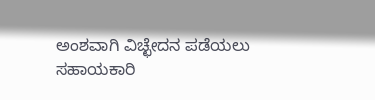ಅಂಶವಾಗಿ ವಿಚ್ಛೇದನ ಪಡೆಯಲು ಸಹಾಯಕಾರಿ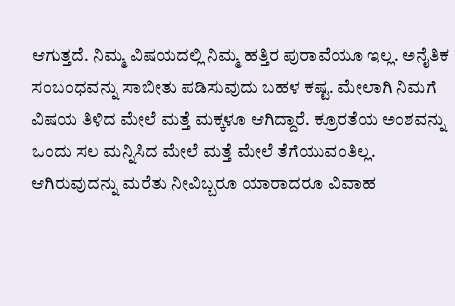ಆಗುತ್ತದೆ. ನಿಮ್ಮ ವಿಷಯದಲ್ಲಿ ನಿಮ್ಮ ಹತ್ತಿರ ಪುರಾವೆಯೂ ಇಲ್ಲ. ಅನೈತಿಕ ಸಂಬಂಧವನ್ನು ಸಾಬೀತು ಪಡಿಸುವುದು ಬಹಳ ಕಷ್ಟ. ಮೇಲಾಗಿ ನಿಮಗೆ ವಿಷಯ ತಿಳಿದ ಮೇಲೆ ಮತ್ತೆ ಮಕ್ಕಳೂ ಆಗಿದ್ದಾರೆ. ಕ್ರೂರತೆಯ ಅಂಶವನ್ನು ಒಂದು ಸಲ ಮನ್ನಿಸಿದ ಮೇಲೆ ಮತ್ತೆ ಮೇಲೆ ತೆಗೆಯುವಂತಿಲ್ಲ.
ಆಗಿರುವುದನ್ನು ಮರೆತು ನೀವಿಬ್ಬರೂ ಯಾರಾದರೂ ವಿವಾಹ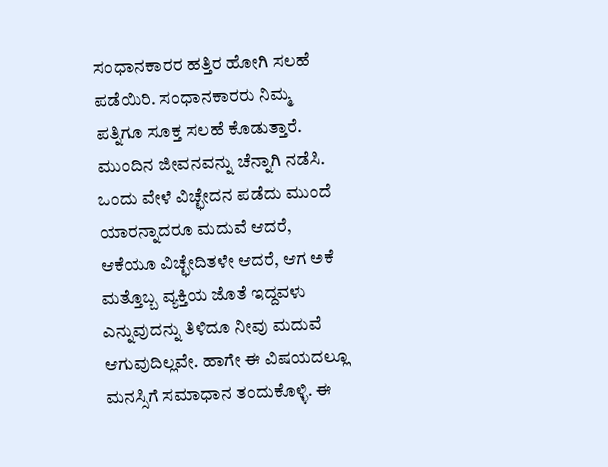ಸಂಧಾನಕಾರರ ಹತ್ತಿರ ಹೋಗಿ ಸಲಹೆ ಪಡೆಯಿರಿ. ಸಂಧಾನಕಾರರು ನಿಮ್ಮ ಪತ್ನಿಗೂ ಸೂಕ್ತ ಸಲಹೆ ಕೊಡುತ್ತಾರೆ. ಮುಂದಿನ ಜೀವನವನ್ನು ಚೆನ್ನಾಗಿ ನಡೆಸಿ. ಒಂದು ವೇಳೆ ವಿಚ್ಛೇದನ ಪಡೆದು ಮುಂದೆ ಯಾರನ್ನಾದರೂ ಮದುವೆ ಆದರೆ, ಆಕೆಯೂ ವಿಚ್ಛೇದಿತಳೇ ಆದರೆ, ಆಗ ಅಕೆ ಮತ್ತೊಬ್ಬ ವ್ಯಕ್ತಿಯ ಜೊತೆ ಇದ್ದವಳು ಎನ್ನುವುದನ್ನು ತಿಳಿದೂ ನೀವು ಮದುವೆ ಆಗುವುದಿಲ್ಲವೇ. ಹಾಗೇ ಈ ವಿಷಯದಲ್ಲೂ ಮನಸ್ಸಿಗೆ ಸಮಾಧಾನ ತಂದುಕೊಳ್ಳಿ. ಈ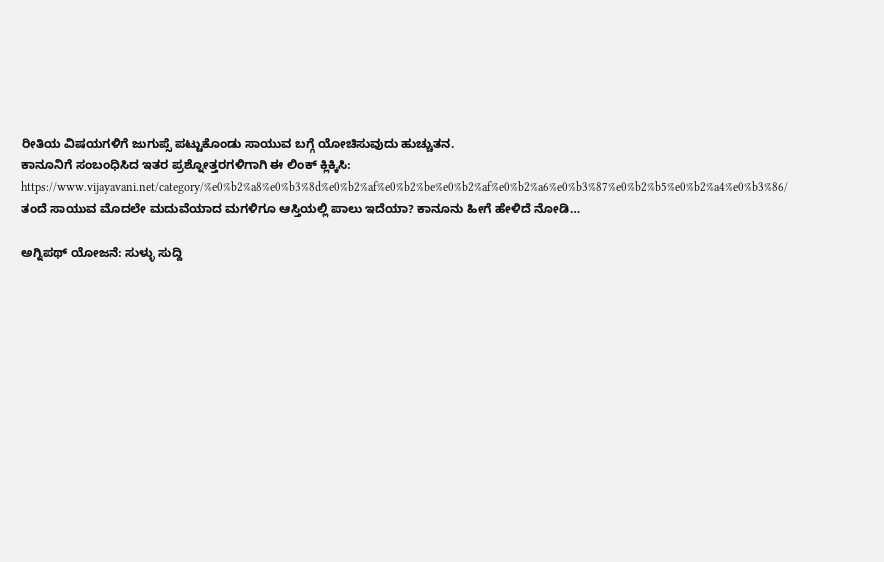ರೀತಿಯ ವಿಷಯಗಳಿಗೆ ಜುಗುಪ್ಸೆ ಪಟ್ಟುಕೊಂಡು ಸಾಯುವ ಬಗ್ಗೆ ಯೋಚಿಸುವುದು ಹುಚ್ಚುತನ.
ಕಾನೂನಿಗೆ ಸಂಬಂಧಿಸಿದ ಇತರ ಪ್ರಶ್ನೋತ್ತರಗಳಿಗಾಗಿ ಈ ಲಿಂಕ್ ಕ್ಲಿಕ್ಕಿಸಿ:
https://www.vijayavani.net/category/%e0%b2%a8%e0%b3%8d%e0%b2%af%e0%b2%be%e0%b2%af%e0%b2%a6%e0%b3%87%e0%b2%b5%e0%b2%a4%e0%b3%86/
ತಂದೆ ಸಾಯುವ ಮೊದಲೇ ಮದುವೆಯಾದ ಮಗಳಿಗೂ ಆಸ್ತಿಯಲ್ಲಿ ಪಾಲು ಇದೆಯಾ? ಕಾನೂನು ಹೀಗೆ ಹೇಳಿದೆ ನೋಡಿ…

ಅಗ್ನಿಪಥ್ ಯೋಜನೆ: ಸುಳ್ಳು ಸುದ್ದಿ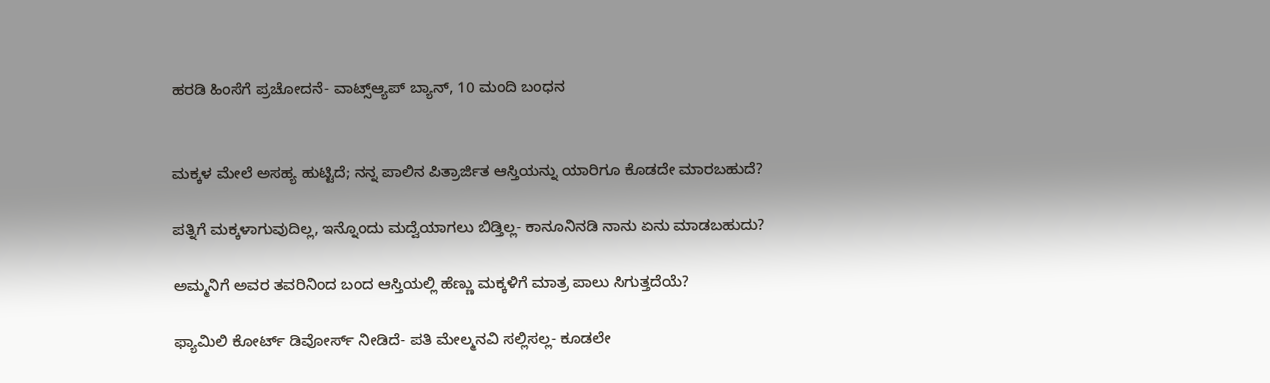ಹರಡಿ ಹಿಂಸೆಗೆ ಪ್ರಚೋದನೆ- ವಾಟ್ಸ್ಆ್ಯಪ್ ಬ್ಯಾನ್, 10 ಮಂದಿ ಬಂಧನ


ಮಕ್ಕಳ ಮೇಲೆ ಅಸಹ್ಯ ಹುಟ್ಟಿದೆ; ನನ್ನ ಪಾಲಿನ ಪಿತ್ರಾರ್ಜಿತ ಆಸ್ತಿಯನ್ನು ಯಾರಿಗೂ ಕೊಡದೇ ಮಾರಬಹುದೆ?

ಪತ್ನಿಗೆ ಮಕ್ಕಳಾಗುವುದಿಲ್ಲ, ಇನ್ನೊಂದು ಮದ್ವೆಯಾಗಲು ಬಿಡ್ತಿಲ್ಲ- ಕಾನೂನಿನಡಿ ನಾನು ಏನು ಮಾಡಬಹುದು?

ಅಮ್ಮನಿಗೆ ಅವರ ತವರಿನಿಂದ ಬಂದ ಆಸ್ತಿಯಲ್ಲಿ ಹೆಣ್ಣು ಮಕ್ಕಳಿಗೆ ಮಾತ್ರ ಪಾಲು ಸಿಗುತ್ತದೆಯೆ?

ಫ್ಯಾಮಿಲಿ ಕೋರ್ಟ್‌ ಡಿವೋರ್ಸ್‌ ನೀಡಿದೆ- ಪತಿ ಮೇಲ್ಮನವಿ ಸಲ್ಲಿಸಲ್ಲ- ಕೂಡಲೇ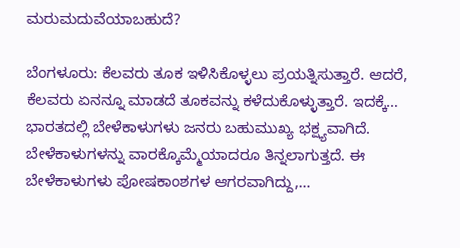ಮರುಮದುವೆಯಾಬಹುದೆ?

ಬೆಂಗಳೂರು: ಕೆಲವರು ತೂಕ ಇಳಿಸಿಕೊಳ್ಳಲು ಪ್ರಯತ್ನಿಸುತ್ತಾರೆ. ಆದರೆ, ಕೆಲವರು ಏನನ್ನೂ ಮಾಡದೆ ತೂಕವನ್ನು ಕಳೆದುಕೊಳ್ಳುತ್ತಾರೆ. ಇದಕ್ಕೆ…
ಭಾರತದಲ್ಲಿ ಬೇಳೆಕಾಳುಗಳು ಜನರು ಬಹುಮುಖ್ಯ ಭಕ್ಷ್ಯವಾಗಿದೆ. ಬೇಳೆಕಾಳುಗಳನ್ನು ವಾರಕ್ಕೊಮ್ಮೆಯಾದರೂ ತಿನ್ನಲಾಗುತ್ತದೆ. ಈ ಬೇಳೆಕಾಳುಗಳು ಪೋಷಕಾಂಶಗಳ ಆಗರವಾಗಿದ್ದು,…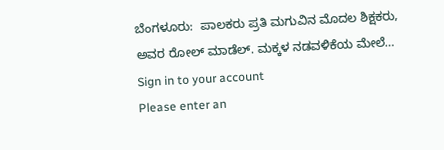ಬೆಂಗಳೂರು:  ಪಾಲಕರು ಪ್ರತಿ ಮಗುವಿನ ಮೊದಲ ಶಿಕ್ಷಕರು, ಅವರ ರೋಲ್ ಮಾಡೆಲ್. ಮಕ್ಕಳ ನಡವಳಿಕೆಯ ಮೇಲೆ…
Sign in to your account
Please enter an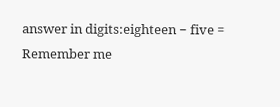answer in digits:eighteen − five =
Remember me